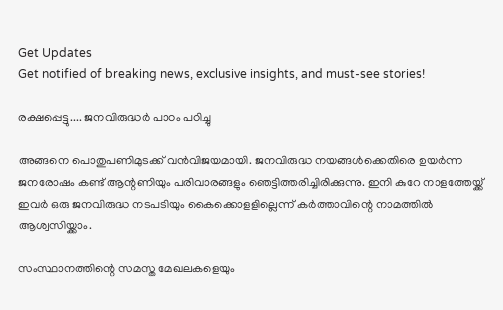Get Updates
Get notified of breaking news, exclusive insights, and must-see stories!

രക്ഷപ്പെട്ടു.... ജനവിരുദ്ധര്‍ പാഠം പഠിച്ചു

അങ്ങനെ പൊതുപണിമുടക്ക് വന്‍വിജയമായി. ജനവിരുദ്ധ നയങ്ങള്‍ക്കെതിരെ ഉയര്‍ന്ന ജനരോഷം കണ്ട് ആന്റണിയും പരിവാരങ്ങളും ഞെട്ടിത്തരിച്ചിരിക്കുന്നു. ഇനി കുറേ നാളത്തേയ്ക്ക് ഇവര്‍ ഒരു ജനവിരുദ്ധ നടപടിയും കൈക്കൊളളില്ലെന്ന് കര്‍ത്താവിന്റെ നാമത്തില്‍ ആശ്വസിയ്ക്കാം.

സംസ്ഥാനത്തിന്റെ സമസ്ത മേഖലകളെയും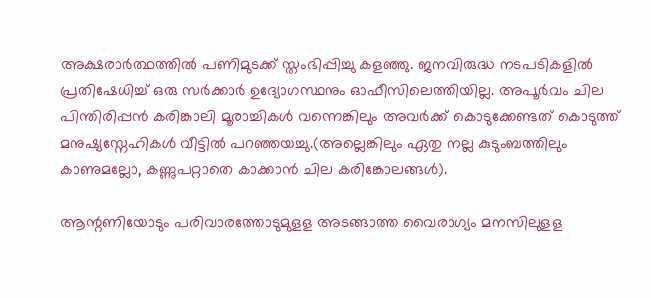അക്ഷരാര്‍ത്ഥത്തില്‍ പണിമുടക്ക് സ്തംഭിപ്പിച്ചു കളഞ്ഞു. ജനവിരുദ്ധ നടപടികളില്‍ പ്രതിഷേധിച്ച് ഒരു സര്‍ക്കാര്‍ ഉദ്യോഗസ്ഥനും ഓഫീസിലെത്തിയില്ല. അപൂര്‍വം ചില പിന്തിരിപ്പന്‍ കരിങ്കാലി മൂരാച്ചികള്‍ വന്നെങ്കിലും അവര്‍ക്ക് കൊടുക്കേണ്ടത് കൊടുത്ത് മനുഷ്യസ്നേഹികള്‍ വീട്ടില്‍ പറഞ്ഞയച്ചു.(അല്ലെങ്കിലും ഏതു നല്ല കുടുംബത്തിലും കാണുമല്ലോ, കണ്ണുപറ്റാതെ കാക്കാന്‍ ചില കരിങ്കോലങ്ങള്‍).

ആന്റണിയോടും പരിവാരത്തോടുമുളള അടങ്ങാത്ത വൈരാഗ്യം മനസിലുളള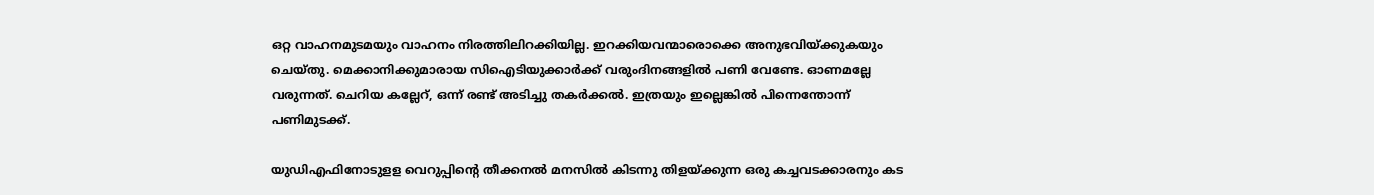ഒറ്റ വാഹനമുടമയും വാഹനം നിരത്തിലിറക്കിയില്ല. ഇറക്കിയവന്മാരൊക്കെ അനുഭവിയ്ക്കുകയും ചെയ്തു. മെക്കാനിക്കുമാരായ സിഐടിയുക്കാര്‍ക്ക് വരുംദിനങ്ങളില്‍ പണി വേണ്ടേ. ഓണമല്ലേ വരുന്നത്. ചെറിയ കല്ലേറ്, ഒന്ന് രണ്ട് അടിച്ചു തകര്‍ക്കല്‍. ഇത്രയും ഇല്ലെങ്കില്‍ പിന്നെന്തോന്ന് പണിമുടക്ക്.

യുഡിഎഫിനോടുളള വെറുപ്പിന്റെ തീക്കനല്‍ മനസില്‍ കിടന്നു തിളയ്ക്കുന്ന ഒരു കച്ചവടക്കാരനും കട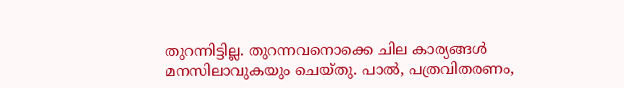തുറന്നിട്ടില്ല. തുറന്നവനൊക്കെ ചില കാര്യങ്ങള്‍ മനസിലാവുകയും ചെയ്തു. പാല്‍, പത്രവിതരണം,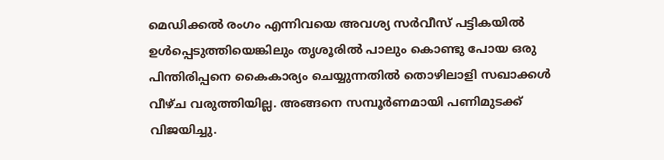മെഡിക്കല്‍ രംഗം എന്നിവയെ അവശ്യ സര്‍വീസ് പട്ടികയില്‍ ഉള്‍പ്പെടുത്തിയെങ്കിലും തൃശൂരില്‍ പാലും കൊണ്ടു പോയ ഒരു പിന്തിരിപ്പനെ കൈകാര്യം ചെയ്യുന്നതില്‍ തൊഴിലാളി സഖാക്കള്‍ വീഴ്ച വരുത്തിയില്ല. അങ്ങനെ സമ്പൂര്‍ണമായി പണിമുടക്ക് വിജയിച്ചു.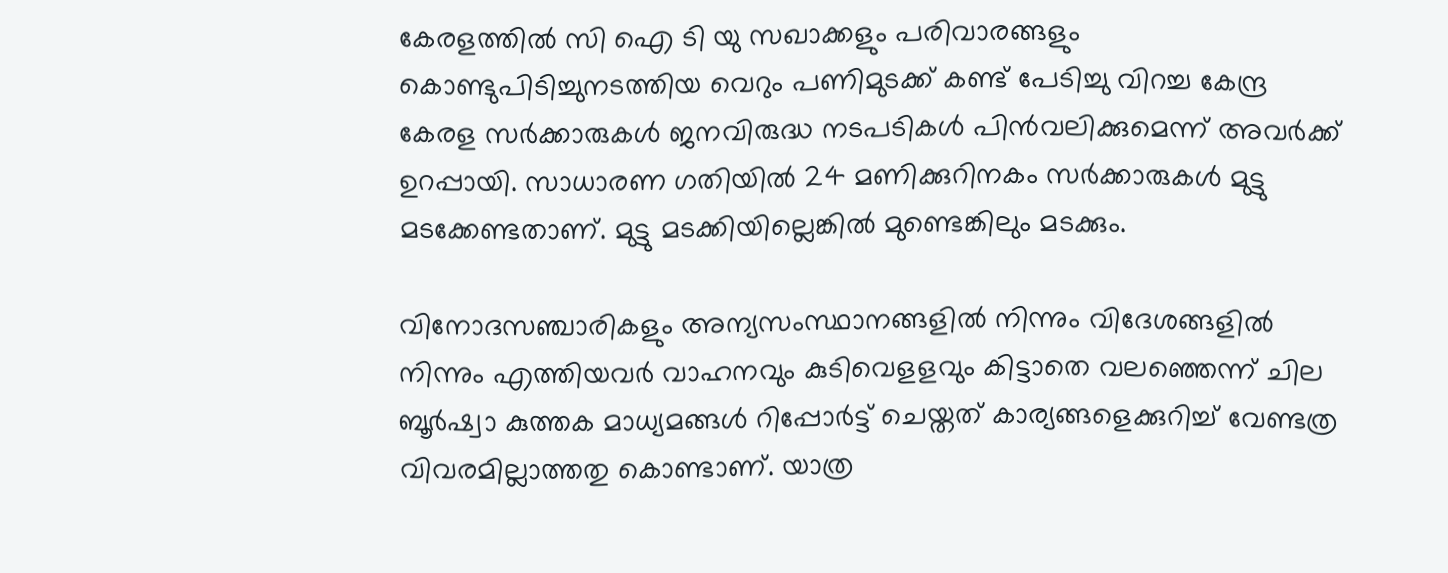കേരളത്തില്‍ സി ഐ ടി യു സഖാക്കളും പരിവാരങ്ങളും കൊണ്ടുപിടിച്ചുനടത്തിയ വെറും പണിമുടക്ക് കണ്ട് പേടിച്ചു വിറച്ച കേന്ദ്ര കേരള സര്‍ക്കാരുകള്‍ ജനവിരുദ്ധ നടപടികള്‍ പിന്‍വലിക്കുമെന്ന് അവര്‍ക്ക് ഉറപ്പായി. സാധാരണ ഗതിയില്‍ 24 മണിക്കുറിനകം സര്‍ക്കാരുകള്‍ മുട്ടു മടക്കേണ്ടതാണ്. മുട്ടു മടക്കിയില്ലെങ്കില്‍ മുണ്ടെങ്കിലും മടക്കും.

വിനോദസഞ്ചാരികളും അന്യസംസ്ഥാനങ്ങളില്‍ നിന്നും വിദേശങ്ങളില്‍ നിന്നും എത്തിയവര്‍ വാഹനവും കുടിവെളളവും കിട്ടാതെ വലഞ്ഞെന്ന് ചില ബൂര്‍ഷ്വാ കുത്തക മാധ്യമങ്ങള്‍ റിപ്പോര്‍ട്ട് ചെയ്തത് കാര്യങ്ങളെക്കുറിച്ച് വേണ്ടത്ര വിവരമില്ലാത്തതു കൊണ്ടാണ്. യാത്ര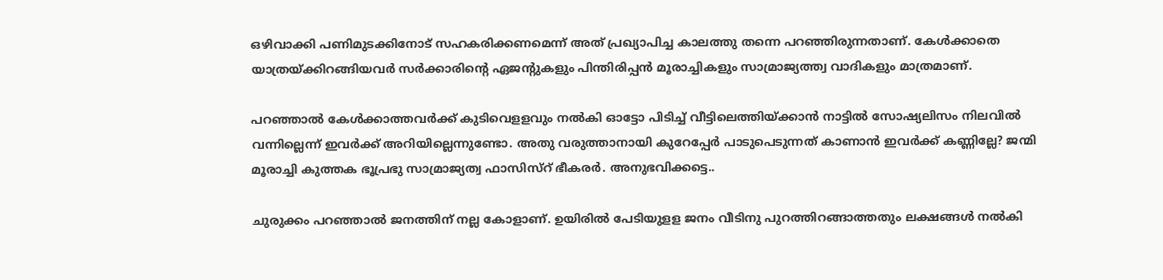ഒഴിവാക്കി പണിമുടക്കിനോട് സഹകരിക്കണമെന്ന് അത് പ്രഖ്യാപിച്ച കാലത്തു തന്നെ പറഞ്ഞിരുന്നതാണ്. കേള്‍ക്കാതെ യാത്രയ്ക്കിറങ്ങിയവര്‍ സര്‍ക്കാരിന്റെ ഏജന്റുകളും പിന്തിരിപ്പന്‍ മൂരാച്ചികളും സാമ്രാജ്യത്ത്വ വാദികളും മാത്രമാണ്.

പറഞ്ഞാല്‍ കേള്‍ക്കാത്തവര്‍ക്ക് കുടിവെളളവും നല്‍കി ഓട്ടോ പിടിച്ച് വീട്ടിലെത്തിയ്ക്കാന്‍ നാട്ടില്‍ സോഷ്യലിസം നിലവില്‍ വന്നില്ലെന്ന് ഇവര്‍ക്ക് അറിയില്ലെന്നുണ്ടോ. അതു വരുത്താനായി കുറേപ്പേര്‍ പാടുപെടുന്നത് കാണാന്‍ ഇവര്‍ക്ക് കണ്ണില്ലേ? ജന്മി മൂരാച്ചി കുത്തക ഭൂപ്രഭു സാമ്രാജ്യത്വ ഫാസിസ്റ് ഭീകരര്‍. അനുഭവിക്കട്ടെ..

ചുരുക്കം പറഞ്ഞാല്‍ ജനത്തിന് നല്ല കോളാണ്. ഉയിരില്‍ പേടിയുളള ജനം വീടിനു പുറത്തിറങ്ങാത്തതും ലക്ഷങ്ങള്‍ നല്‍കി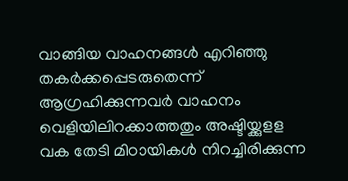വാങ്ങിയ വാഹനങ്ങള്‍ എറിഞ്ഞു തകര്‍ക്കപ്പെടരുതെന്ന് ആഗ്രഹിക്കുന്നവര്‍ വാഹനം വെളിയിലിറക്കാത്തതും അഷ്ടിയ്ക്കുളള വക തേടി മിഠായികള്‍ നിറച്ചിരിക്കുന്ന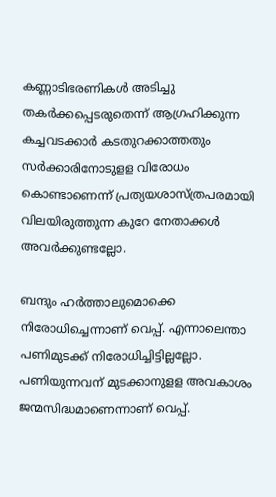കണ്ണാടിഭരണികള്‍ അടിച്ചു തകര്‍ക്കപ്പെടരുതെന്ന് ആഗ്രഹിക്കുന്ന കച്ചവടക്കാര്‍ കടതുറക്കാത്തതും സര്‍ക്കാരിനോടുളള വിരോധം കൊണ്ടാണെന്ന് പ്രത്യയശാസ്ത്രപരമായി വിലയിരുത്തുന്ന കുറേ നേതാക്കള്‍ അവര്‍ക്കുണ്ടല്ലോ.

ബന്ദും ഹര്‍ത്താലുമൊക്കെ നിരോധിച്ചെന്നാണ് വെപ്പ്. എന്നാലെന്താ പണിമുടക്ക് നിരോധിച്ചിട്ടില്ലല്ലോ. പണിയുന്നവന് മുടക്കാനുളള അവകാശം ജന്മസിദ്ധമാണെന്നാണ് വെപ്പ്.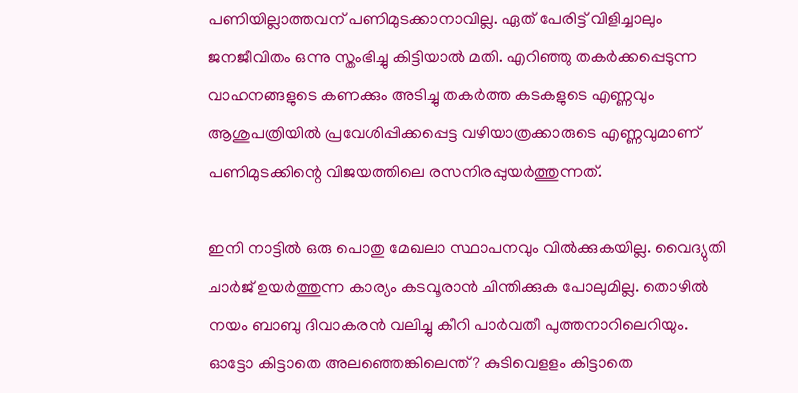പണിയില്ലാത്തവന് പണിമുടക്കാനാവില്ല. ഏത് പേരിട്ട് വിളിച്ചാലും ജനജീവിതം ഒന്നു സ്തംഭിച്ചു കിട്ടിയാല്‍ മതി. എറിഞ്ഞു തകര്‍ക്കപ്പെടുന്ന വാഹനങ്ങളുടെ കണക്കും അടിച്ചു തകര്‍ത്ത കടകളുടെ എണ്ണവും ആശുപത്രിയില്‍ പ്രവേശിപ്പിക്കപ്പെട്ട വഴിയാത്രക്കാരുടെ എണ്ണവുമാണ് പണിമുടക്കിന്റെ വിജയത്തിലെ രസനിരപ്പുയര്‍ത്തുന്നത്.

ഇനി നാട്ടില്‍ ഒരു പൊതു മേഖലാ സ്ഥാപനവും വില്‍ക്കുകയില്ല. വൈദ്യുതി ചാര്‍ജ് ഉയര്‍ത്തുന്ന കാര്യം കടവൂരാന്‍ ചിന്തിക്കുക പോലുമില്ല. തൊഴില്‍ നയം ബാബു ദിവാകരന്‍ വലിച്ചു കീറി പാര്‍വതീ പുത്തനാറിലെറിയും. ഓട്ടോ കിട്ടാതെ അലഞ്ഞെങ്കിലെന്ത്? കുടിവെളളം കിട്ടാതെ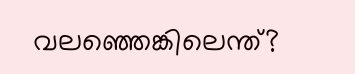വലഞ്ഞെങ്കിലെന്ത്?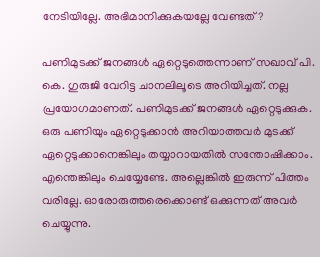നേടിയില്ലേ. അഭിമാനിക്കുകയല്ലേ വേണ്ടത്?

പണിമുടക്ക് ജനങ്ങള്‍ ഏറ്റെടുത്തെന്നാണ് സഖാവ് പി. കെ. ഗുരുജി വേറിട്ട ചാനലിലൂടെ അറിയിച്ചത്. നല്ല പ്രയോഗമാണത്. പണിമുടക്ക് ജനങ്ങള്‍ ഏറ്റെടുക്കുക. ഒരു പണിയും ഏറ്റെടുക്കാന്‍ അറിയാത്തവര്‍ മുടക്ക് ഏറ്റെടുക്കാനെങ്കിലും തയ്യാറായതില്‍ സന്തോഷിക്കാം. എന്തെങ്കിലും ചെയ്യേണ്ടേ. അല്ലെങ്കില്‍ ഇരുന്ന് പിത്തം വരില്ലേ. ഓരോരുത്തരെക്കൊണ്ട് ഒക്കുന്നത് അവര്‍ ചെയ്യുന്നു.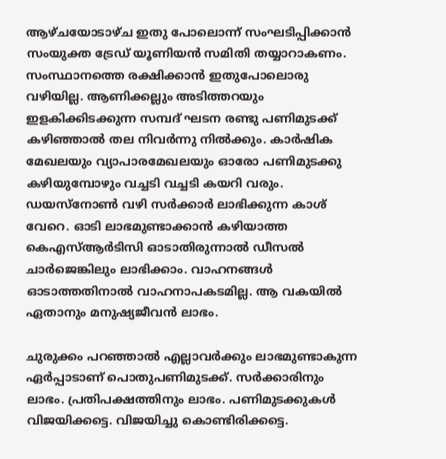ആഴ്ചയോടാഴ്ച ഇതു പോലൊന്ന് സംഘടിപ്പിക്കാന്‍ സംയുക്ത ട്രേഡ് യൂണിയന്‍ സമിതി തയ്യാറാകണം. സംസ്ഥാനത്തെ രക്ഷിക്കാന്‍ ഇതുപോലൊരു വഴിയില്ല. ആണിക്കല്ലും അടിത്തറയും ഇളകിക്കിടക്കുന്ന സമ്പദ് ഘടന രണ്ടു പണിമുടക്ക് കഴിഞ്ഞാല്‍ തല നിവര്‍ന്നു നില്‍ക്കും. കാര്‍ഷിക മേഖലയും വ്യാപാരമേഖലയും ഓരോ പണിമുടക്കു കഴിയുമ്പോഴും വച്ചടി വച്ചടി കയറി വരും. ഡയസ്നോണ്‍ വഴി സര്‍ക്കാര്‍ ലാഭിക്കുന്ന കാശ് വേറെ. ഓടി ലാഭമുണ്ടാക്കാന്‍ കഴിയാത്ത കെഎസ്ആര്‍ടിസി ഓടാതിരുന്നാല്‍ ഡീസല്‍ ചാര്‍ജെങ്കിലും ലാഭിക്കാം. വാഹനങ്ങള്‍ ഓടാത്തതിനാല്‍ വാഹനാപകടമില്ല. ആ വകയില്‍ ഏതാനും മനുഷ്യജീവന്‍ ലാഭം.

ചുരുക്കം പറഞ്ഞാല്‍ എല്ലാവര്‍ക്കും ലാഭമുണ്ടാകുന്ന ഏര്‍പ്പാടാണ് പൊതുപണിമുടക്ക്. സര്‍ക്കാരിനും ലാഭം. പ്രതിപക്ഷത്തിനും ലാഭം. പണിമുടക്കുകള്‍ വിജയിക്കട്ടെ. വിജയിച്ചു കൊണ്ടിരിക്കട്ടെ.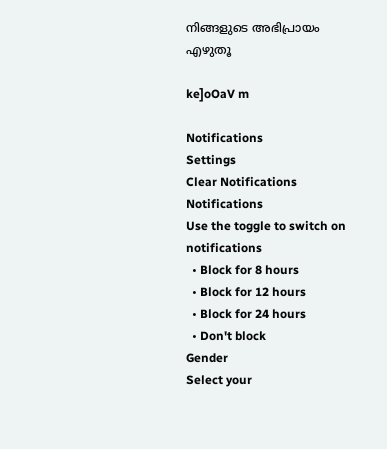നിങ്ങളുടെ അഭിപ്രായം എഴുതൂ

ke]oOaV m

Notifications
Settings
Clear Notifications
Notifications
Use the toggle to switch on notifications
  • Block for 8 hours
  • Block for 12 hours
  • Block for 24 hours
  • Don't block
Gender
Select your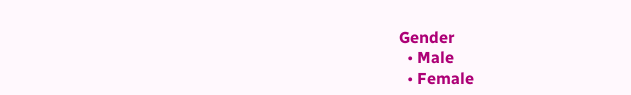Gender
  • Male
  • Female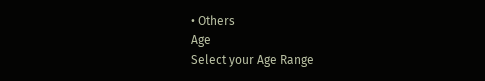• Others
Age
Select your Age Range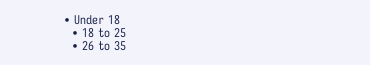• Under 18
  • 18 to 25
  • 26 to 35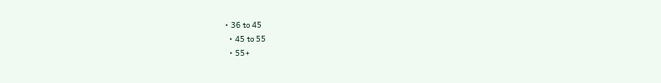• 36 to 45
  • 45 to 55
  • 55+